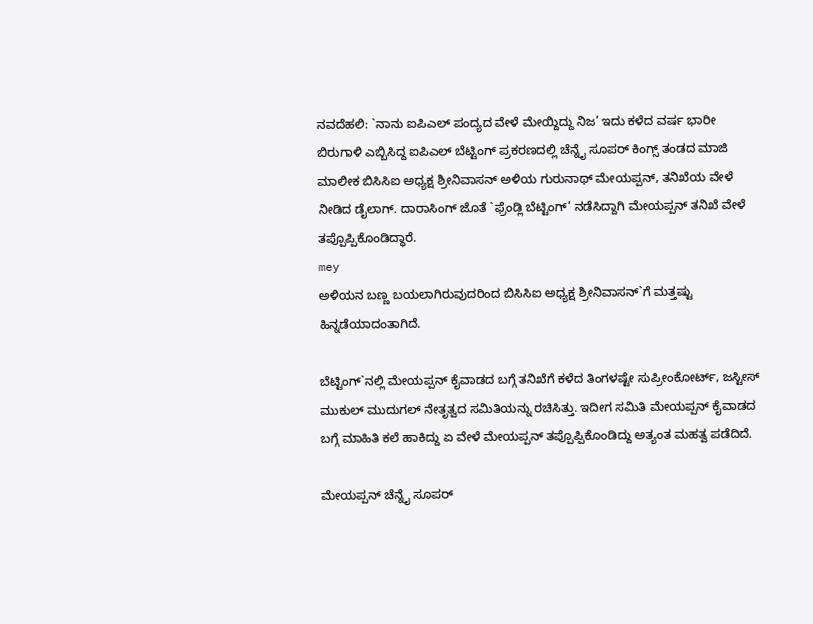ನವದೆಹಲಿ: `ನಾನು ಐಪಿಎಲ್ ಪಂದ್ಯದ ವೇಳೆ ಮೇಯ್ದಿದ್ದು ನಿಜ’ ಇದು ಕಳೆದ ವರ್ಷ ಭಾರೀ ಬಿರುಗಾಳಿ ಎಬ್ಬಿಸಿದ್ದ ಐಪಿಎಲ್ ಬೆಟ್ಟಿಂಗ್ ಪ್ರಕರಣದಲ್ಲಿ ಚೆನ್ನೈ ಸೂಪರ್ ಕಿಂಗ್ಸ್ ತಂಡದ ಮಾಜಿ ಮಾಲೀಕ ಬಿಸಿಸಿಐ ಅಧ್ಯಕ್ಷ ಶ್ರೀನಿವಾಸನ್ ಅಳಿಯ ಗುರುನಾಥ್ ಮೇಯಪ್ಪನ್, ತನಿಖೆಯ ವೇಳೆ ನೀಡಿದ ಡೈಲಾಗ್. ದಾರಾಸಿಂಗ್ ಜೊತೆ `ಫ್ರೆಂಡ್ಲಿ ಬೆಟ್ಟಿಂಗ್’ ನಡೆಸಿದ್ದಾಗಿ ಮೇಯಪ್ಪನ್ ತನಿಖೆ ವೇಳೆ ತಪ್ಪೊಪ್ಪಿಕೊಂಡಿದ್ಧಾರೆ.
mey
ಅಳಿಯನ ಬಣ್ಣ ಬಯಲಾಗಿರುವುದರಿಂದ ಬಿಸಿಸಿಐ ಅಧ್ಯಕ್ಷ ಶ್ರೀನಿವಾಸನ್`ಗೆ ಮತ್ತಷ್ಟು ಹಿನ್ನಡೆಯಾದಂತಾಗಿದೆ.

ಬೆಟ್ಟಿಂಗ್`ನಲ್ಲಿ ಮೇಯಪ್ಪನ್ ಕೈವಾಡದ ಬಗ್ಗೆ ತನಿಖೆಗೆ ಕಳೆದ ತಿಂಗಳಷ್ಟೇ ಸುಪ್ರೀಂಕೋರ್ಟ್, ಜಸ್ಟೀಸ್ ಮುಕುಲ್ ಮುದುಗಲ್ ನೇತೃತ್ವದ ಸಮಿತಿಯನ್ನು ರಚಿಸಿತ್ತು. ಇದೀಗ ಸಮಿತಿ ಮೇಯಪ್ಪನ್ ಕೈವಾಡದ ಬಗ್ಗೆ ಮಾಹಿತಿ ಕಲೆ ಹಾಕಿದ್ದು ಏ ವೇಳೆ ಮೇಯಪ್ಪನ್ ತಪ್ಪೊಪ್ಪಿಕೊಂಡಿದ್ದು ಅತ್ಯಂತ ಮಹತ್ವ ಪಡೆದಿದೆ.

ಮೇಯಪ್ಪನ್ ಚೆನ್ನೈ ಸೂಪರ್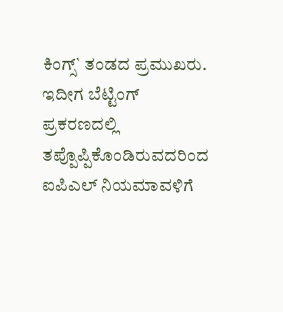ಕಿಂಗ್ಸ್` ತಂಡದ ಪ್ರಮುಖರು. ಇದೀಗ ಬೆಟ್ಟಿಂಗ್ ಪ್ರಕರಣದಲ್ಲಿ ತಪ್ಪೊಪ್ಪಿಕೊಂಡಿರುವದರಿಂದ ಐಪಿಎಲ್ ನಿಯಮಾವಳಿಗೆ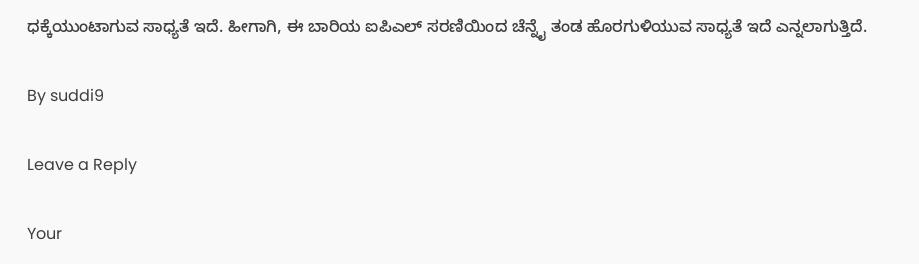ಧಕ್ಕೆಯುಂಟಾಗುವ ಸಾಧ್ಯತೆ ಇದೆ. ಹೀಗಾಗಿ, ಈ ಬಾರಿಯ ಐಪಿಎಲ್ ಸರಣಿಯಿಂದ ಚೆನ್ನೈ ತಂಡ ಹೊರಗುಳಿಯುವ ಸಾಧ್ಯತೆ ಇದೆ ಎನ್ನಲಾಗುತ್ತಿದೆ.

By suddi9

Leave a Reply

Your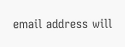email address will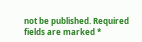not be published. Required fields are marked *